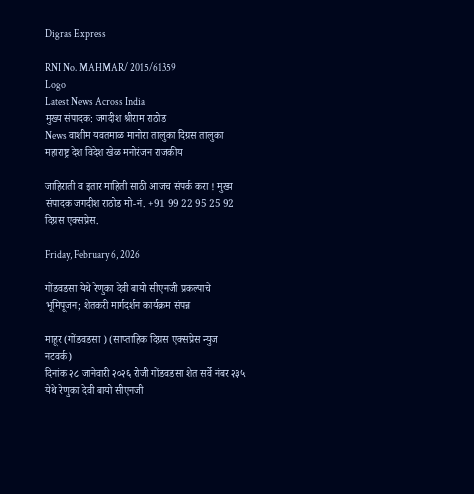Digras Express

RNI No. MAHMAR/ 2015/61359
Logo
Latest News Across India
मुख्य संपादक: जगदीश श्रीराम राठोड
News वाशीम यवतमाळ मानोरा तालुका दिग्रस तालुका महाराष्ट्र देश विदेश खेळ मनोरंजन राजकीय

जाहिराती व इतार माहिती साठी आजच संपर्क करा ! मुख्य संपादक जगदीश राठोड मो-नं. +91 99 22 95 25 92 दिग्रस एक्सप्रेस.

Friday, February 6, 2026

गोंडवडसा येथे रेणुका देवी बायो सीएनजी प्रकल्पाचे भूमिपूजन; शेतकरी मार्गदर्शन कार्यक्रम संपन्न

माहूर (गोंडवडसा ) (साप्ताहिक दिग्रस एक्सप्रेस न्युज नटवर्क)
दिनांक २८ जानेवारी २०२६ रोजी गोंडवडसा शेत सर्वे नंबर २३५ येथे रेणुका देवी बायो सीएनजी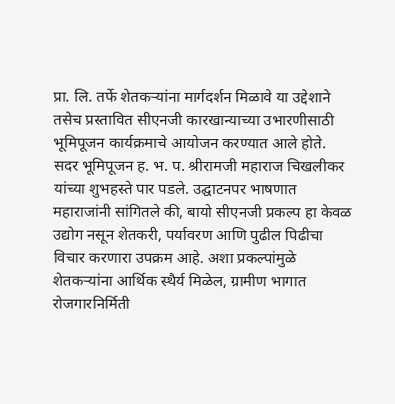प्रा. लि. तर्फे शेतकऱ्यांना मार्गदर्शन मिळावे या उद्देशाने तसेच प्रस्तावित सीएनजी कारखान्याच्या उभारणीसाठी भूमिपूजन कार्यक्रमाचे आयोजन करण्यात आले होते.
सदर भूमिपूजन ह. भ. प. श्रीरामजी महाराज चिखलीकर यांच्या शुभहस्ते पार पडले. उद्घाटनपर भाषणात महाराजांनी सांगितले की, बायो सीएनजी प्रकल्प हा केवळ उद्योग नसून शेतकरी, पर्यावरण आणि पुढील पिढीचा विचार करणारा उपक्रम आहे. अशा प्रकल्पांमुळे शेतकऱ्यांना आर्थिक स्थैर्य मिळेल, ग्रामीण भागात रोजगारनिर्मिती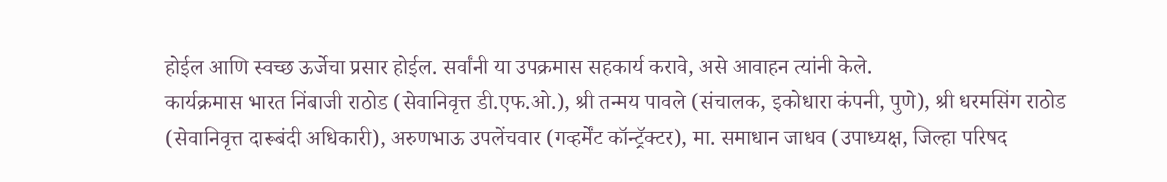होईल आणि स्वच्छ ऊर्जेचा प्रसार होईल. सर्वांनी या उपक्रमास सहकार्य करावे, असे आवाहन त्यांनी केले.
कार्यक्रमास भारत निंबाजी राठोड (सेवानिवृत्त डी.एफ.ओ.), श्री तन्मय पावले (संचालक, इकोधारा कंपनी, पुणे), श्री धरमसिंग राठोड (सेवानिवृत्त दारूबंदी अधिकारी), अरुणभाऊ उपलेंचवार (गव्हर्मेंट कॉन्ट्रॅक्टर), मा. समाधान जाधव (उपाध्यक्ष, जिल्हा परिषद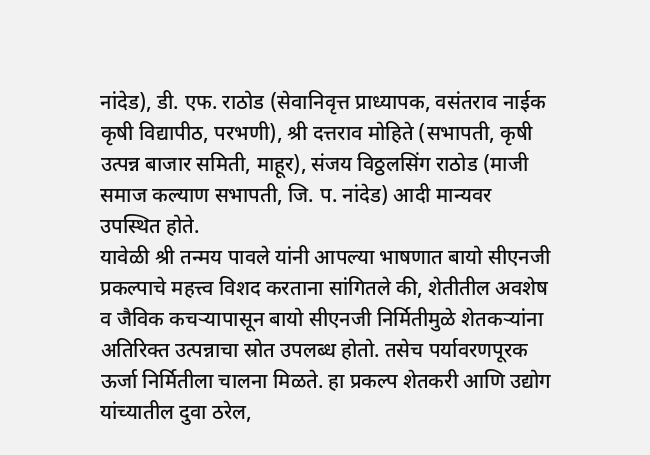नांदेड), डी. एफ. राठोड (सेवानिवृत्त प्राध्यापक, वसंतराव नाईक कृषी विद्यापीठ, परभणी), श्री दत्तराव मोहिते (सभापती, कृषी उत्पन्न बाजार समिती, माहूर), संजय विठ्ठलसिंग राठोड (माजी समाज कल्याण सभापती, जि. प. नांदेड) आदी मान्यवर उपस्थित होते.
यावेळी श्री तन्मय पावले यांनी आपल्या भाषणात बायो सीएनजी प्रकल्पाचे महत्त्व विशद करताना सांगितले की, शेतीतील अवशेष व जैविक कचऱ्यापासून बायो सीएनजी निर्मितीमुळे शेतकऱ्यांना अतिरिक्त उत्पन्नाचा स्रोत उपलब्ध होतो. तसेच पर्यावरणपूरक ऊर्जा निर्मितीला चालना मिळते. हा प्रकल्प शेतकरी आणि उद्योग यांच्यातील दुवा ठरेल,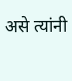असे त्यांनी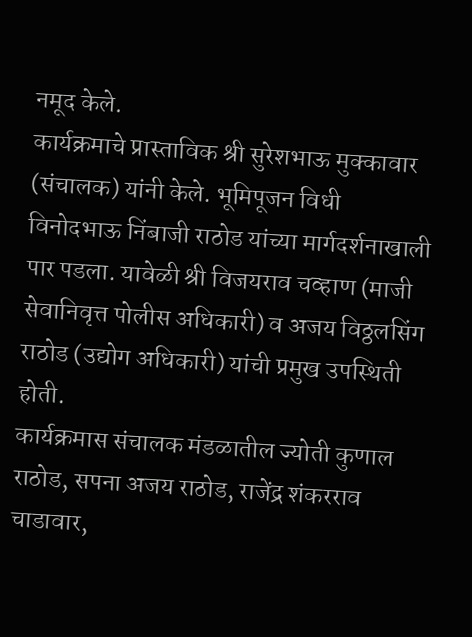नमूद केले.
कार्यक्रमाचे प्रास्ताविक श्री सुरेशभाऊ मुक्कावार (संचालक) यांनी केले. भूमिपूजन विधी विनोदभाऊ निंबाजी राठोड यांच्या मार्गदर्शनाखाली पार पडला. यावेळी श्री विजयराव चव्हाण (माजी सेवानिवृत्त पोलीस अधिकारी) व अजय विठ्ठलसिंग राठोड (उद्योग अधिकारी) यांची प्रमुख उपस्थिती होती.
कार्यक्रमास संचालक मंडळातील ज्योती कुणाल राठोड, सपना अजय राठोड, राजेंद्र शंकरराव चाडावार,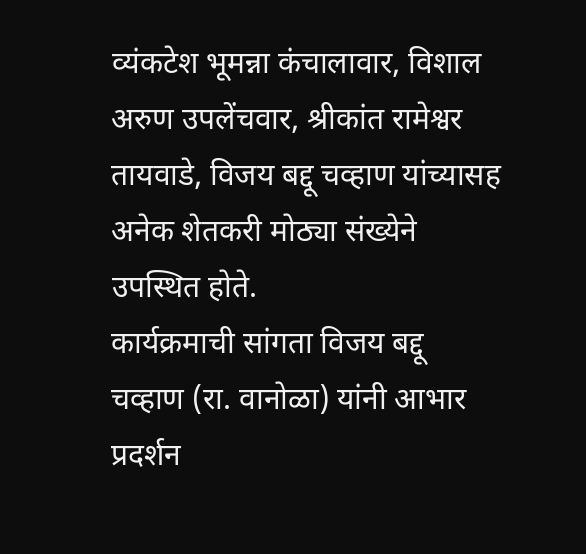व्यंकटेश भूमन्ना कंचालावार, विशाल अरुण उपलेंचवार, श्रीकांत रामेश्वर तायवाडे, विजय बद्दू चव्हाण यांच्यासह अनेक शेतकरी मोठ्या संख्येने उपस्थित होते.
कार्यक्रमाची सांगता विजय बद्दू चव्हाण (रा. वानोळा) यांनी आभार प्रदर्शन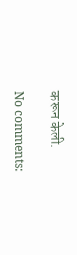करून केली.

No comments: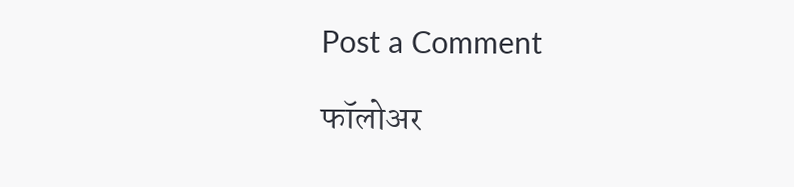Post a Comment

फॉलोअर